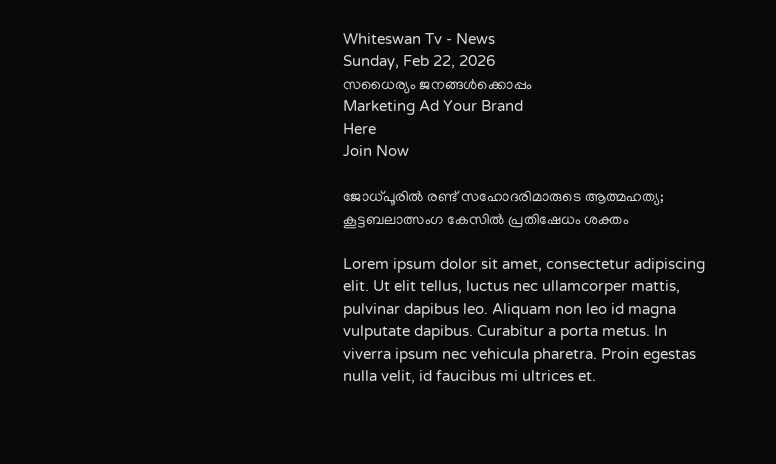Whiteswan Tv - News
Sunday, Feb 22, 2026
സധൈര്യം ജനങ്ങൾക്കൊപ്പം
Marketing Ad Your Brand
Here
Join Now

ജോധ്പൂരിൽ രണ്ട് സഹോദരിമാരുടെ ആത്മഹത്യ; കൂട്ടബലാത്സംഗ കേസിൽ പ്രതിഷേധം ശക്തം

Lorem ipsum dolor sit amet, consectetur adipiscing elit. Ut elit tellus, luctus nec ullamcorper mattis, pulvinar dapibus leo. Aliquam non leo id magna vulputate dapibus. Curabitur a porta metus. In viverra ipsum nec vehicula pharetra. Proin egestas nulla velit, id faucibus mi ultrices et.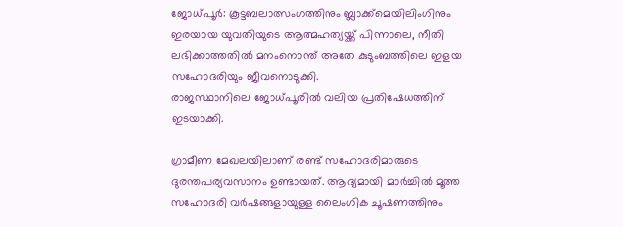ജോധ്പൂർ: കൂട്ടബലാത്സംഗത്തിനും ബ്ലാക്ക്‌മെയിലിംഗിനും ഇരയായ യുവതിയുടെ ആത്മഹത്യയ്ക്ക് പിന്നാലെ, നീതി ലഭിക്കാത്തതിൽ മനംനൊന്ത് അതേ കുടുംബത്തിലെ ഇളയ സഹോദരിയും ജീവനൊടുക്കി.
രാജസ്ഥാനിലെ ജോധ്പൂരിൽ വലിയ പ്രതിഷേധത്തിന് ഇടയാക്കി.

ഗ്രാമീണ മേഖലയിലാണ് രണ്ട് സഹോദരിമാരുടെ ദുരന്തപര്യവസാനം ഉണ്ടായത്. ആദ്യമായി മാർച്ചിൽ മൂത്ത സഹോദരി വർഷങ്ങളായുള്ള ലൈംഗിക ചൂഷണത്തിനും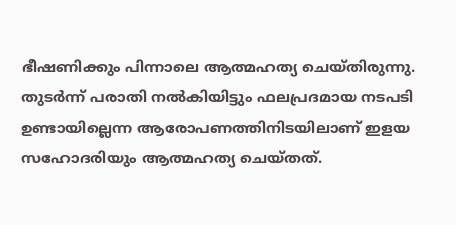ഭീഷണിക്കും പിന്നാലെ ആത്മഹത്യ ചെയ്തിരുന്നു. തുടർന്ന് പരാതി നൽകിയിട്ടും ഫലപ്രദമായ നടപടി ഉണ്ടായില്ലെന്ന ആരോപണത്തിനിടയിലാണ് ഇളയ സഹോദരിയും ആത്മഹത്യ ചെയ്തത്.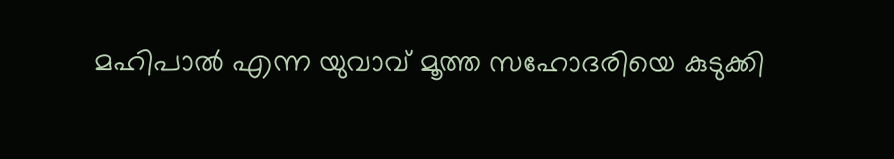മഹിപാൽ എന്ന യുവാവ് മൂത്ത സഹോദരിയെ കുടുക്കി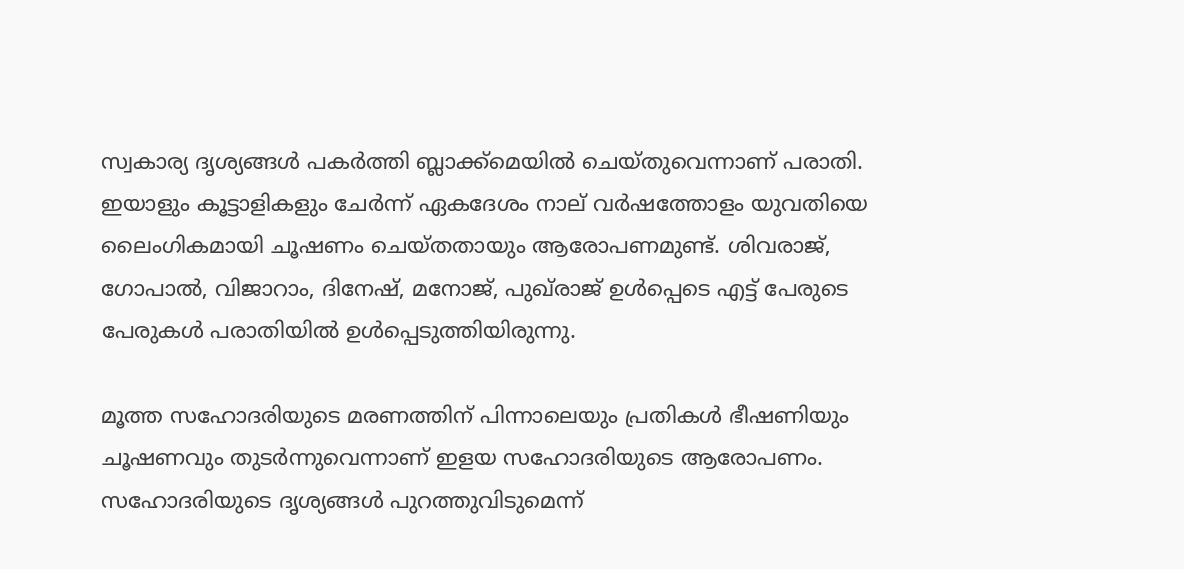സ്വകാര്യ ദൃശ്യങ്ങൾ പകർത്തി ബ്ലാക്ക്‌മെയിൽ ചെയ്തുവെന്നാണ് പരാതി. ഇയാളും കൂട്ടാളികളും ചേർന്ന് ഏകദേശം നാല് വർഷത്തോളം യുവതിയെ ലൈംഗികമായി ചൂഷണം ചെയ്തതായും ആരോപണമുണ്ട്. ശിവരാജ്, ഗോപാൽ, വിജാറാം, ദിനേഷ്, മനോജ്, പുഖ്‌രാജ് ഉൾപ്പെടെ എട്ട് പേരുടെ പേരുകൾ പരാതിയിൽ ഉൾപ്പെടുത്തിയിരുന്നു.

മൂത്ത സഹോദരിയുടെ മരണത്തിന് പിന്നാലെയും പ്രതികൾ ഭീഷണിയും ചൂഷണവും തുടർന്നുവെന്നാണ് ഇളയ സഹോദരിയുടെ ആരോപണം. സഹോദരിയുടെ ദൃശ്യങ്ങൾ പുറത്തുവിടുമെന്ന്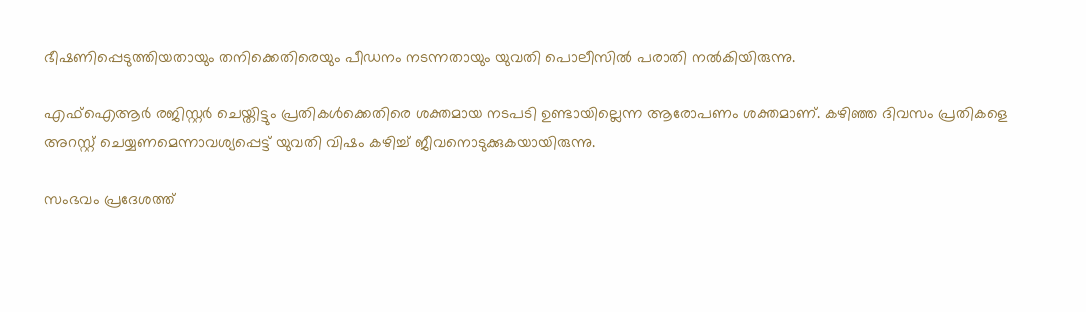ഭീഷണിപ്പെടുത്തിയതായും തനിക്കെതിരെയും പീഡനം നടന്നതായും യുവതി പൊലീസിൽ പരാതി നൽകിയിരുന്നു.

എഫ്ഐആർ രജിസ്റ്റർ ചെയ്തിട്ടും പ്രതികൾക്കെതിരെ ശക്തമായ നടപടി ഉണ്ടായില്ലെന്ന ആരോപണം ശക്തമാണ്. കഴിഞ്ഞ ദിവസം പ്രതികളെ അറസ്റ്റ് ചെയ്യണമെന്നാവശ്യപ്പെട്ട് യുവതി വിഷം കഴിച്ച് ജീവനൊടുക്കുകയായിരുന്നു.

സംഭവം പ്രദേശത്ത്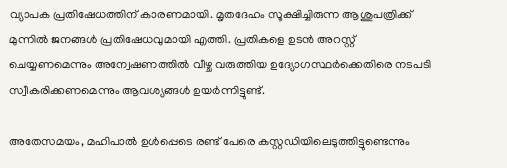വ്യാപക പ്രതിഷേധത്തിന് കാരണമായി. മൃതദേഹം സൂക്ഷിച്ചിരുന്ന ആശുപത്രിക്ക് മുന്നിൽ ജനങ്ങൾ പ്രതിഷേധവുമായി എത്തി. പ്രതികളെ ഉടൻ അറസ്റ്റ് ചെയ്യണമെന്നും അന്വേഷണത്തിൽ വീഴ്ച വരുത്തിയ ഉദ്യോഗസ്ഥർക്കെതിരെ നടപടി സ്വീകരിക്കണമെന്നും ആവശ്യങ്ങൾ ഉയർന്നിട്ടുണ്ട്.

അതേസമയം, മഹിപാൽ ഉൾപ്പെടെ രണ്ട് പേരെ കസ്റ്റഡിയിലെടുത്തിട്ടുണ്ടെന്നും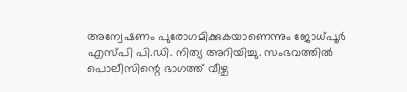അന്വേഷണം പുരോഗമിക്കുകയാണെന്നും ജോധ്പൂർ എസ്‌പി പി.ഡി. നിത്യ അറിയിച്ചു. സംഭവത്തിൽ പൊലീസിന്റെ ഭാഗത്ത് വീഴ്ച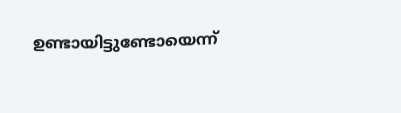ഉണ്ടായിട്ടുണ്ടോയെന്ന്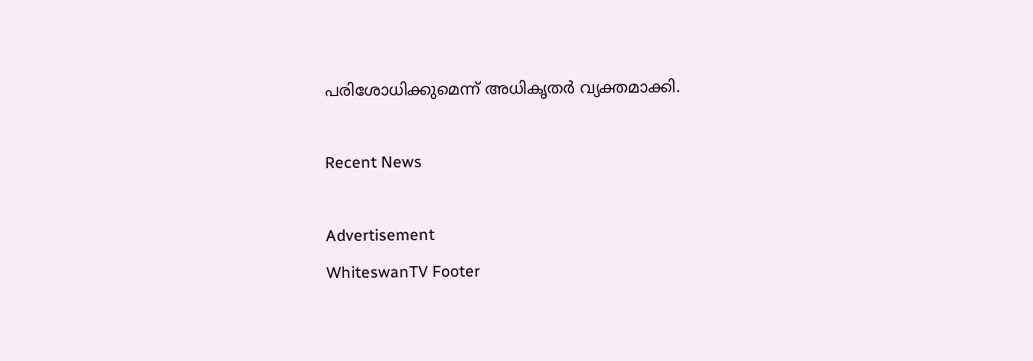പരിശോധിക്കുമെന്ന് അധികൃതർ വ്യക്തമാക്കി.

Recent News

Advertisement
WhiteswanTV Footer